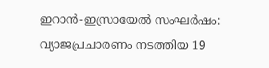ഇറാൻ-ഇസ്രായേൽ സംഘർഷം: വ്യാജപ്രചാരണം നടത്തിയ 19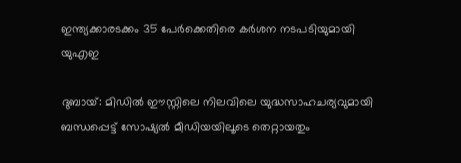ഇന്ത്യക്കാരടക്കം 35 പേർക്കെതിരെ കർശന നടപടിയുമായി യുഎഇ

ദുബായ്: മിഡിൽ ഈസ്റ്റിലെ നിലവിലെ യുദ്ധസാഹചര്യവുമായി ബന്ധപ്പെട്ട് സോഷ്യൽ മീഡിയയിലൂടെ തെറ്റായതും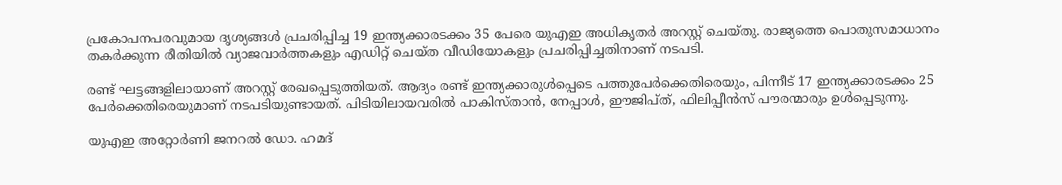പ്രകോപനപരവുമായ ദൃശ്യങ്ങൾ പ്രചരിപ്പിച്ച 19 ഇന്ത്യക്കാരടക്കം 35 പേരെ യുഎഇ അധികൃതർ അറസ്റ്റ് ചെയ്തു. രാജ്യത്തെ പൊതുസമാധാനം തകർക്കുന്ന രീതിയിൽ വ്യാജവാർത്തകളും എഡിറ്റ് ചെയ്ത വീഡിയോകളും പ്രചരിപ്പിച്ചതിനാണ് നടപടി.

രണ്ട് ഘട്ടങ്ങളിലായാണ് അറസ്റ്റ് രേഖപ്പെടുത്തിയത്. ആദ്യം രണ്ട് ഇന്ത്യക്കാരുൾപ്പെടെ പത്തുപേർക്കെതിരെയും, പിന്നീട് 17 ഇന്ത്യക്കാരടക്കം 25 പേർക്കെതിരെയുമാണ് നടപടിയുണ്ടായത്. പിടിയിലായവരിൽ പാകിസ്താൻ, നേപ്പാൾ, ഈജിപ്ത്, ഫിലിപ്പീൻസ് പൗരന്മാരും ഉൾപ്പെടുന്നു.

യുഎഇ അറ്റോർണി ജനറൽ ഡോ. ഹമദ്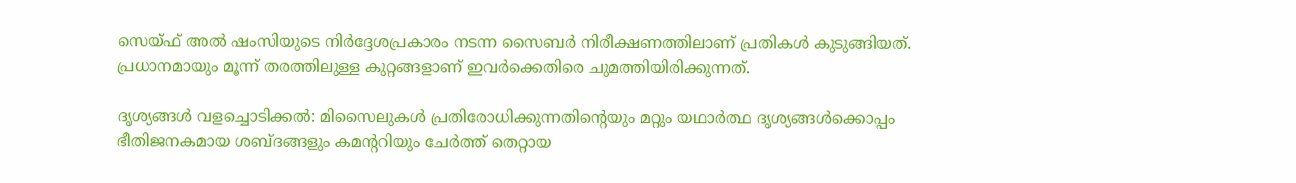സെയ്ഫ് അൽ ഷംസിയുടെ നിർദ്ദേശപ്രകാരം നടന്ന സൈബർ നിരീക്ഷണത്തിലാണ് പ്രതികൾ കുടുങ്ങിയത്. പ്രധാനമായും മൂന്ന് തരത്തിലുള്ള കുറ്റങ്ങളാണ് ഇവർക്കെതിരെ ചുമത്തിയിരിക്കുന്നത്.

ദൃശ്യങ്ങൾ വളച്ചൊടിക്കൽ: മിസൈലുകൾ പ്രതിരോധിക്കുന്നതിന്റെയും മറ്റും യഥാർത്ഥ ദൃശ്യങ്ങൾക്കൊപ്പം ഭീതിജനകമായ ശബ്ദങ്ങളും കമന്ററിയും ചേർത്ത് തെറ്റായ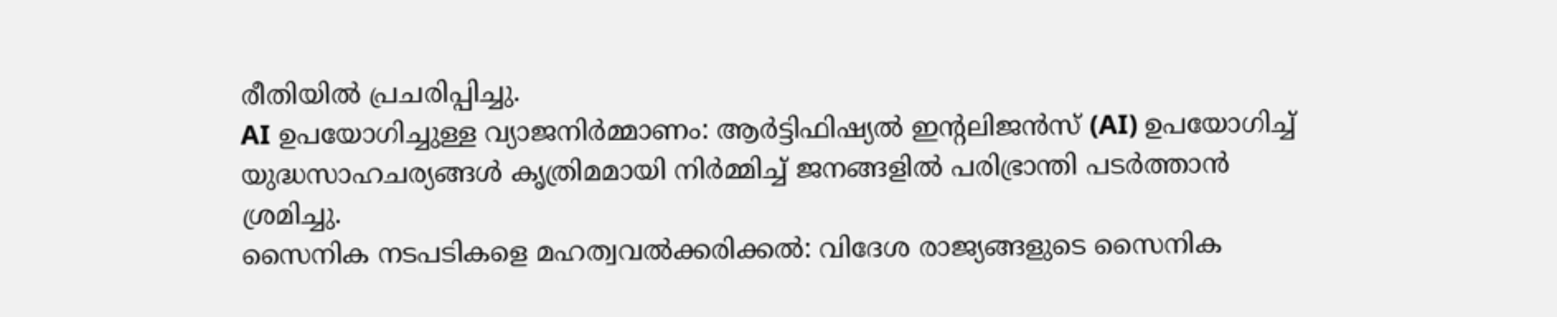രീതിയിൽ പ്രചരിപ്പിച്ചു.
AI ഉപയോഗിച്ചുള്ള വ്യാജനിർമ്മാണം: ആർട്ടിഫിഷ്യൽ ഇന്റലിജൻസ് (AI) ഉപയോഗിച്ച് യുദ്ധസാഹചര്യങ്ങൾ കൃത്രിമമായി നിർമ്മിച്ച് ജനങ്ങളിൽ പരിഭ്രാന്തി പടർത്താൻ ശ്രമിച്ചു.
സൈനിക നടപടികളെ മഹത്വവൽക്കരിക്കൽ: വിദേശ രാജ്യങ്ങളുടെ സൈനിക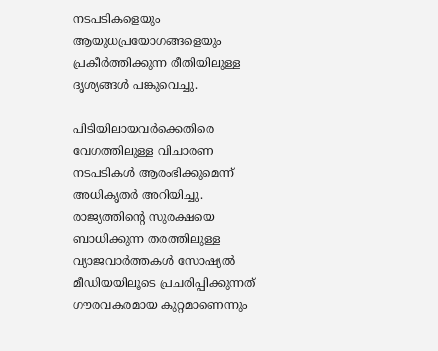നടപടികളെയും ആയുധപ്രയോഗങ്ങളെയും പ്രകീർത്തിക്കുന്ന രീതിയിലുള്ള ദൃശ്യങ്ങൾ പങ്കുവെച്ചു.

പിടിയിലായവർക്കെതിരെ വേഗത്തിലുള്ള വിചാരണ നടപടികൾ ആരംഭിക്കുമെന്ന് അധികൃതർ അറിയിച്ചു. രാജ്യത്തിൻ്റെ സുരക്ഷയെ ബാധിക്കുന്ന തരത്തിലുള്ള വ്യാജവാർത്തകൾ സോഷ്യൽ മീഡിയയിലൂടെ പ്രചരിപ്പിക്കുന്നത് ഗൗരവകരമായ കുറ്റമാണെന്നും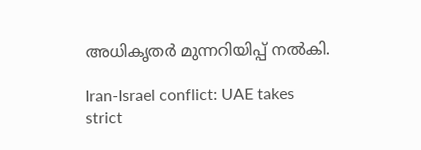അധികൃതർ മുന്നറിയിപ്പ് നൽകി.

Iran-Israel conflict: UAE takes strict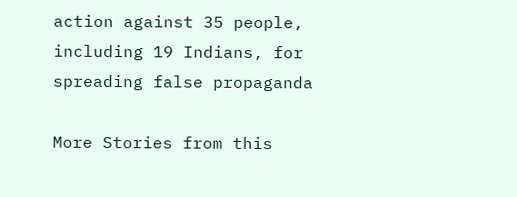action against 35 people, including 19 Indians, for spreading false propaganda

More Stories from this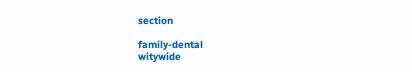section

family-dental
witywide